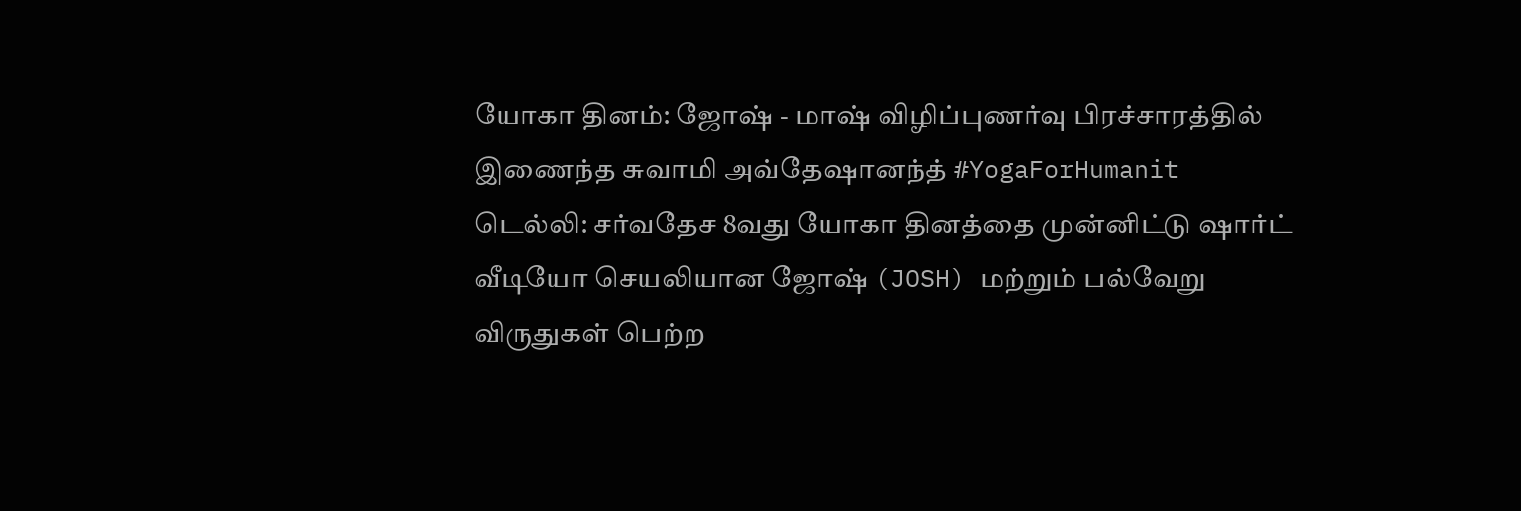யோகா தினம்: ஜோஷ் - மாஷ் விழிப்புணர்வு பிரச்சாரத்தில் இணைந்த சுவாமி அவ்தேஷானந்த் #YogaForHumanit
டெல்லி: சர்வதேச 8வது யோகா தினத்தை முன்னிட்டு ஷார்ட் வீடியோ செயலியான ஜோஷ் (JOSH) மற்றும் பல்வேறு விருதுகள் பெற்ற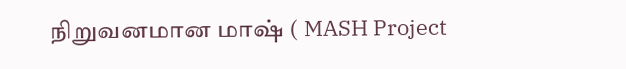நிறுவனமான மாஷ் ( MASH Project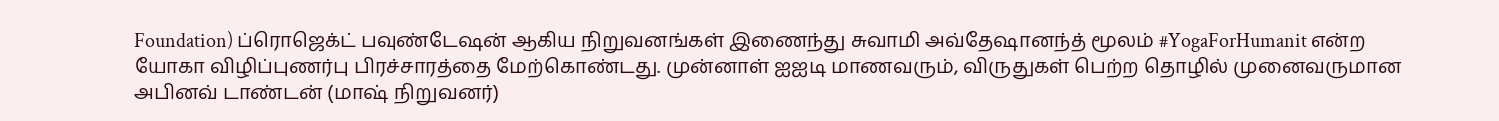Foundation) ப்ரொஜெக்ட் பவுண்டேஷன் ஆகிய நிறுவனங்கள் இணைந்து சுவாமி அவ்தேஷானந்த் மூலம் #YogaForHumanit என்ற யோகா விழிப்புணர்பு பிரச்சாரத்தை மேற்கொண்டது. முன்னாள் ஐஐடி மாணவரும், விருதுகள் பெற்ற தொழில் முனைவருமான அபினவ் டாண்டன் (மாஷ் நிறுவனர்)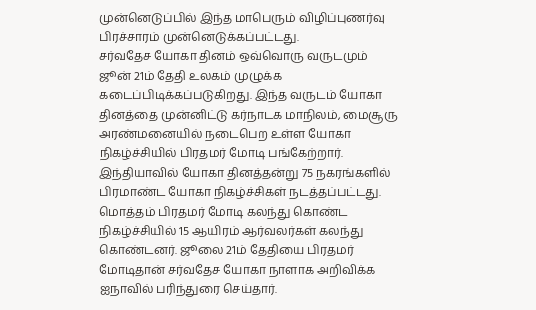முன்னெடுப்பில் இந்த மாபெரும் விழிப்புணர்வு பிரச்சாரம் முன்னெடுக்கப்பட்டது.
சர்வதேச யோகா தினம் ஒவ்வொரு வருடமும் ஜூன் 21ம் தேதி உலகம் முழுக்க கடைப்பிடிக்கப்படுகிறது. இந்த வருடம் யோகா தினத்தை முன்னிட்டு கர்நாடக மாநிலம், மைசூரு அரண்மனையில் நடைபெற உள்ள யோகா நிகழ்ச்சியில் பிரதமர் மோடி பங்கேற்றார். இந்தியாவில் யோகா தினத்தன்று 75 நகரங்களில் பிரமாண்ட யோகா நிகழ்ச்சிகள் நடத்தப்பட்டது. மொத்தம் பிரதமர் மோடி கலந்து கொண்ட நிகழ்ச்சியில் 15 ஆயிரம் ஆர்வலர்கள் கலந்து கொண்டனர். ஜூலை 21ம் தேதியை பிரதமர் மோடிதான் சர்வதேச யோகா நாளாக அறிவிக்க ஐநாவில் பரிந்துரை செய்தார்.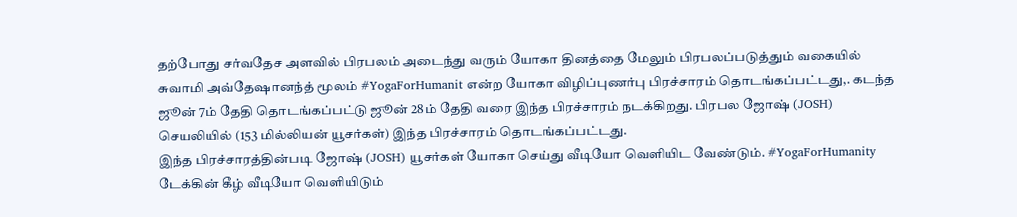தற்போது சர்வதேச அளவில் பிரபலம் அடைந்து வரும் யோகா தினத்தை மேலும் பிரபலப்படுத்தும் வகையில் சுவாமி அவ்தேஷானந்த் மூலம் #YogaForHumanit என்ற யோகா விழிப்புணர்பு பிரச்சாரம் தொடங்கப்பட்டது,. கடந்த ஜூன் 7ம் தேதி தொடங்கப்பட்டு ஜூன் 28ம் தேதி வரை இந்த பிரச்சாரம் நடக்கிறது. பிரபல ஜோஷ் (JOSH) செயலியில் (153 மில்லியன் யூசர்கள்) இந்த பிரச்சாரம் தொடங்கப்பட்டது.
இந்த பிரச்சாரத்தின்படி ஜோஷ் (JOSH) யூசர்கள் யோகா செய்து வீடியோ வெளியிட வேண்டும். #YogaForHumanity டேக்கின் கீழ் வீடியோ வெளியிடும்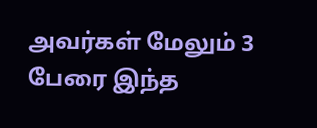அவர்கள் மேலும் 3 பேரை இந்த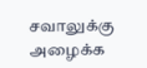சவாலுக்கு அழைக்க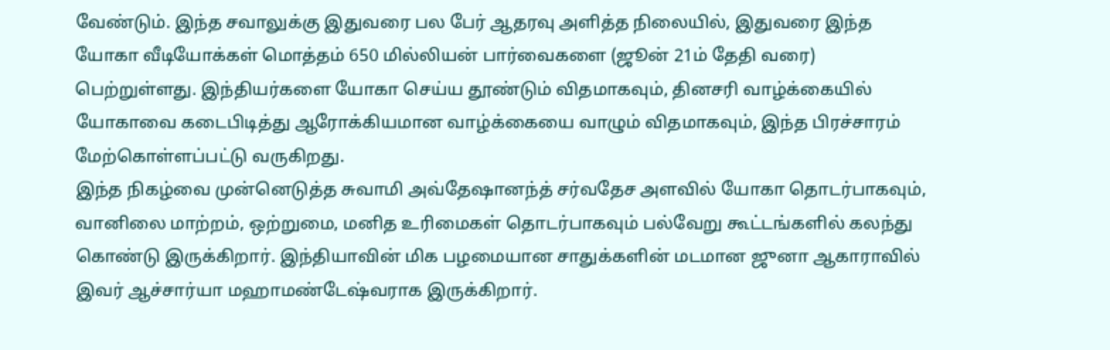வேண்டும். இந்த சவாலுக்கு இதுவரை பல பேர் ஆதரவு அளித்த நிலையில், இதுவரை இந்த யோகா வீடியோக்கள் மொத்தம் 650 மில்லியன் பார்வைகளை (ஜூன் 21ம் தேதி வரை) பெற்றுள்ளது. இந்தியர்களை யோகா செய்ய தூண்டும் விதமாகவும், தினசரி வாழ்க்கையில் யோகாவை கடைபிடித்து ஆரோக்கியமான வாழ்க்கையை வாழும் விதமாகவும், இந்த பிரச்சாரம் மேற்கொள்ளப்பட்டு வருகிறது.
இந்த நிகழ்வை முன்னெடுத்த சுவாமி அவ்தேஷானந்த் சர்வதேச அளவில் யோகா தொடர்பாகவும், வானிலை மாற்றம், ஒற்றுமை, மனித உரிமைகள் தொடர்பாகவும் பல்வேறு கூட்டங்களில் கலந்து கொண்டு இருக்கிறார். இந்தியாவின் மிக பழமையான சாதுக்களின் மடமான ஜுனா ஆகாராவில் இவர் ஆச்சார்யா மஹாமண்டேஷ்வராக இருக்கிறார்.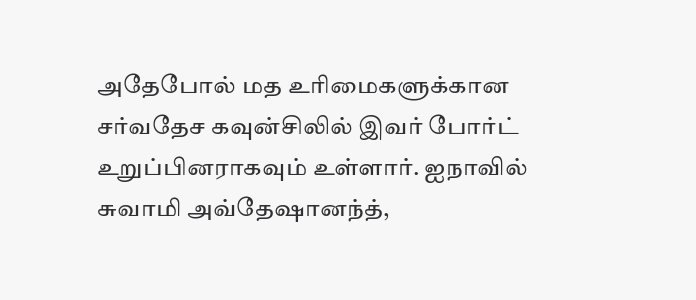அதேபோல் மத உரிமைகளுக்கான சர்வதேச கவுன்சிலில் இவர் போர்ட் உறுப்பினராகவும் உள்ளார். ஐநாவில் சுவாமி அவ்தேஷானந்த்,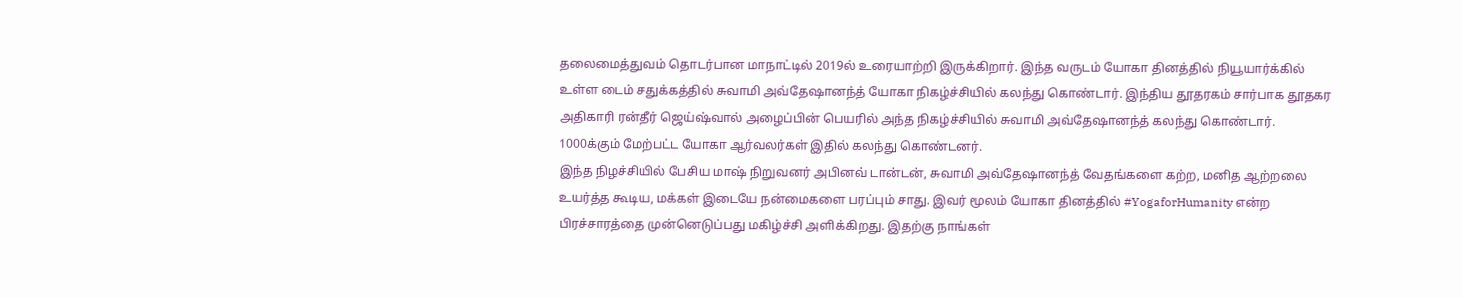தலைமைத்துவம் தொடர்பான மாநாட்டில் 2019ல் உரையாற்றி இருக்கிறார். இந்த வருடம் யோகா தினத்தில் நியூயார்க்கில் உள்ள டைம் சதுக்கத்தில் சுவாமி அவ்தேஷானந்த் யோகா நிகழ்ச்சியில் கலந்து கொண்டார். இந்திய தூதரகம் சார்பாக தூதகர அதிகாரி ரன்தீர் ஜெய்ஷ்வால் அழைப்பின் பெயரில் அந்த நிகழ்ச்சியில் சுவாமி அவ்தேஷானந்த் கலந்து கொண்டார். 1000க்கும் மேற்பட்ட யோகா ஆர்வலர்கள் இதில் கலந்து கொண்டனர்.
இந்த நிழச்சியில் பேசிய மாஷ் நிறுவனர் அபினவ் டான்டன், சுவாமி அவ்தேஷானந்த் வேதங்களை கற்ற, மனித ஆற்றலை உயர்த்த கூடிய, மக்கள் இடையே நன்மைகளை பரப்பும் சாது. இவர் மூலம் யோகா தினத்தில் #YogaforHumanity என்ற பிரச்சாரத்தை முன்னெடுப்பது மகிழ்ச்சி அளிக்கிறது. இதற்கு நாங்கள்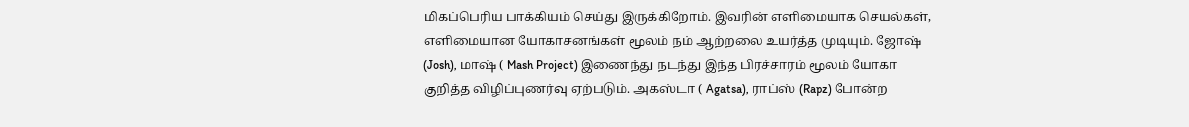மிகப்பெரிய பாக்கியம் செய்து இருக்கிறோம். இவரின் எளிமையாக செயல்கள், எளிமையான யோகாசனங்கள் மூலம் நம் ஆற்றலை உயர்த்த முடியும். ஜோஷ் (Josh), மாஷ் ( Mash Project) இணைந்து நடந்து இந்த பிரச்சாரம் மூலம் யோகா குறித்த விழிப்புணர்வு ஏற்படும். அகஸ்டா ( Agatsa), ராப்ஸ் (Rapz) போன்ற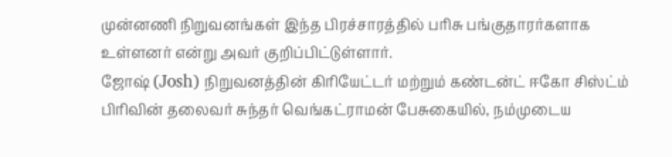முன்னணி நிறுவனங்கள் இந்த பிரச்சாரத்தில் பரிசு பங்குதாரர்களாக உள்ளனர் என்று அவர் குறிப்பிட்டுள்ளார்.
ஜோஷ் (Josh) நிறுவனத்தின் கிரியேட்டர் மற்றும் கண்டன்ட் ஈகோ சிஸ்ட்ம் பிரிவின் தலைவர் சுந்தர் வெங்கட்ராமன் பேசுகையில், நம்முடைய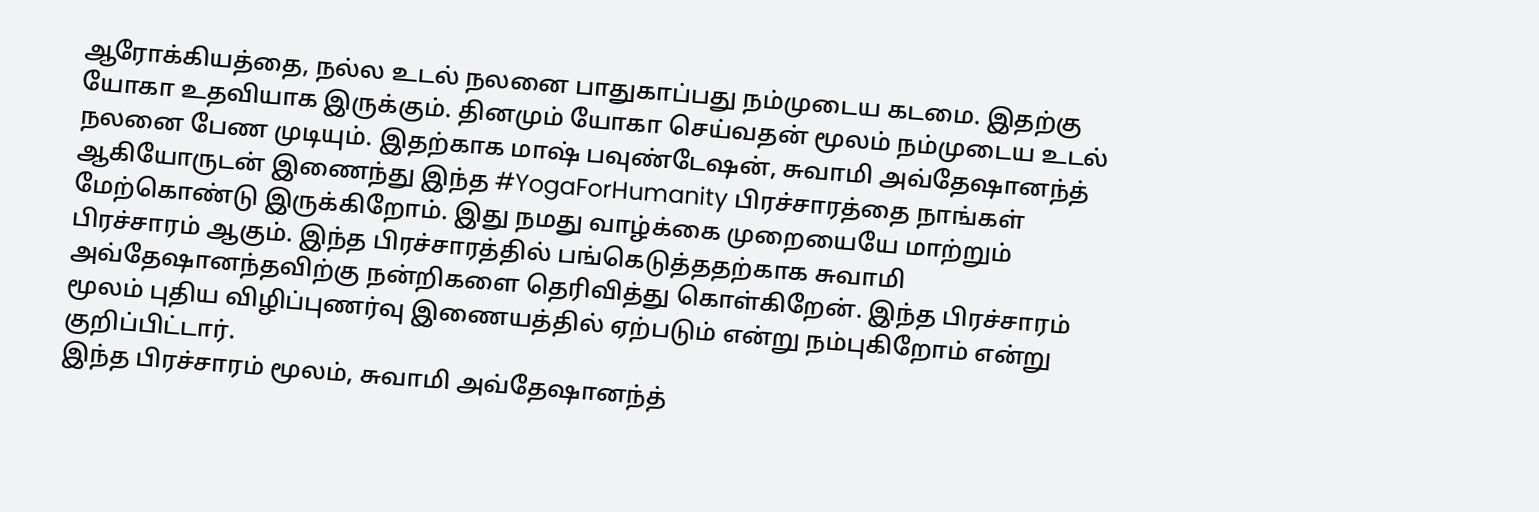ஆரோக்கியத்தை, நல்ல உடல் நலனை பாதுகாப்பது நம்முடைய கடமை. இதற்கு யோகா உதவியாக இருக்கும். தினமும் யோகா செய்வதன் மூலம் நம்முடைய உடல் நலனை பேண முடியும். இதற்காக மாஷ் பவுண்டேஷன், சுவாமி அவ்தேஷானந்த் ஆகியோருடன் இணைந்து இந்த #YogaForHumanity பிரச்சாரத்தை நாங்கள் மேற்கொண்டு இருக்கிறோம். இது நமது வாழ்க்கை முறையையே மாற்றும் பிரச்சாரம் ஆகும். இந்த பிரச்சாரத்தில் பங்கெடுத்ததற்காக சுவாமி அவ்தேஷானந்தவிற்கு நன்றிகளை தெரிவித்து கொள்கிறேன். இந்த பிரச்சாரம் மூலம் புதிய விழிப்புணர்வு இணையத்தில் ஏற்படும் என்று நம்புகிறோம் என்று குறிப்பிட்டார்.
இந்த பிரச்சாரம் மூலம், சுவாமி அவ்தேஷானந்த்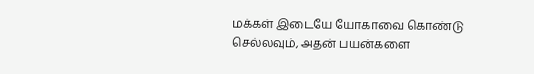மக்கள் இடையே யோகாவை கொண்டு செல்லவும், அதன் பயன்களை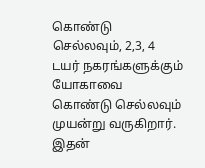கொண்டு செல்லவும், 2,3, 4 டயர் நகரங்களுக்கும் யோகாவை கொண்டு செல்லவும் முயன்று வருகிறார். இதன்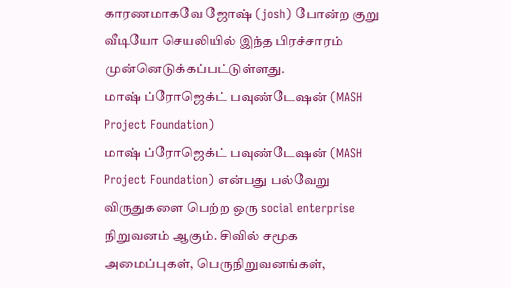காரணமாகவே ஜோஷ் (josh) போன்ற குறு வீடியோ செயலியில் இந்த பிரச்சாரம் முன்னெடுக்கப்பட்டுள்ளது.
மாஷ் ப்ரோஜெக்ட் பவுண்டேஷன் (MASH Project Foundation)
மாஷ் ப்ரோஜெக்ட் பவுண்டேஷன் (MASH Project Foundation) என்பது பல்வேறு விருதுகளை பெற்ற ஒரு social enterprise நிறுவனம் ஆகும். சிவில் சமூக அமைப்புகள், பெருநிறுவனங்கள்,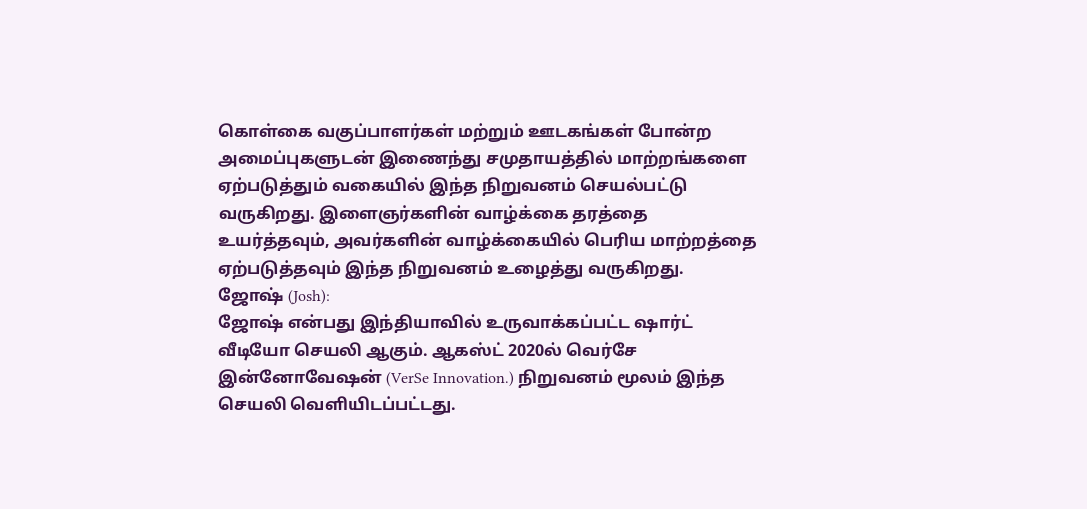கொள்கை வகுப்பாளர்கள் மற்றும் ஊடகங்கள் போன்ற அமைப்புகளுடன் இணைந்து சமுதாயத்தில் மாற்றங்களை ஏற்படுத்தும் வகையில் இந்த நிறுவனம் செயல்பட்டு வருகிறது. இளைஞர்களின் வாழ்க்கை தரத்தை உயர்த்தவும், அவர்களின் வாழ்க்கையில் பெரிய மாற்றத்தை ஏற்படுத்தவும் இந்த நிறுவனம் உழைத்து வருகிறது.
ஜோஷ் (Josh):
ஜோஷ் என்பது இந்தியாவில் உருவாக்கப்பட்ட ஷார்ட் வீடியோ செயலி ஆகும். ஆகஸ்ட் 2020ல் வெர்சே இன்னோவேஷன் (VerSe Innovation.) நிறுவனம் மூலம் இந்த செயலி வெளியிடப்பட்டது.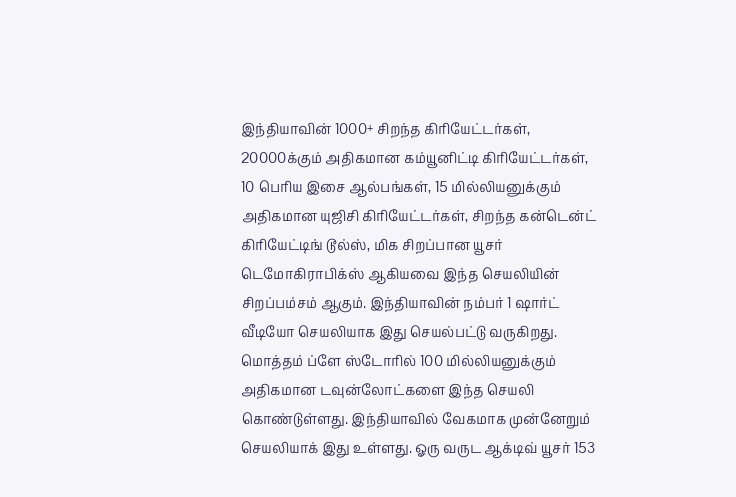இந்தியாவின் 1000+ சிறந்த கிரியேட்டர்கள், 20000க்கும் அதிகமான கம்யூனிட்டி கிரியேட்டர்கள், 10 பெரிய இசை ஆல்பங்கள், 15 மில்லியனுக்கும் அதிகமான யுஜிசி கிரியேட்டர்கள், சிறந்த கன்டென்ட் கிரியேட்டிங் டூல்ஸ், மிக சிறப்பான யூசர் டெமோகிராபிக்ஸ் ஆகியவை இந்த செயலியின் சிறப்பம்சம் ஆகும். இந்தியாவின் நம்பர் 1 ஷார்ட் வீடியோ செயலியாக இது செயல்பட்டு வருகிறது. மொத்தம் ப்ளே ஸ்டோரில் 100 மில்லியனுக்கும் அதிகமான டவுன்லோட்களை இந்த செயலி கொண்டுள்ளது. இந்தியாவில் வேகமாக முன்னேறும் செயலியாக் இது உள்ளது. ஓரு வருட ஆக்டிவ் யூசர் 153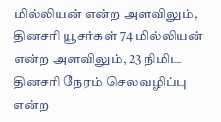மில்லியன் என்ற அளவிலும், தினசரி யூசர்கள் 74 மில்லியன் என்ற அளவிலும், 23 நிமிட தினசரி நேரம் செலவழிப்பு என்ற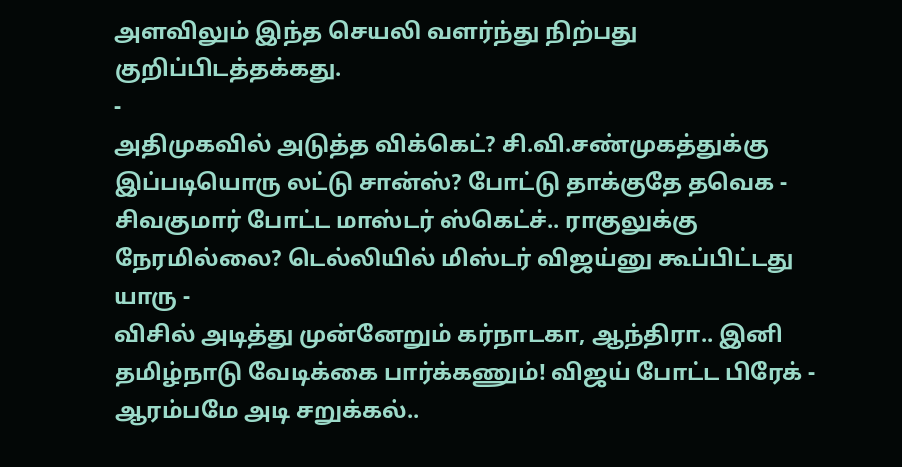அளவிலும் இந்த செயலி வளர்ந்து நிற்பது குறிப்பிடத்தக்கது.
-
அதிமுகவில் அடுத்த விக்கெட்? சி.வி.சண்முகத்துக்கு இப்படியொரு லட்டு சான்ஸ்? போட்டு தாக்குதே தவெக -
சிவகுமார் போட்ட மாஸ்டர் ஸ்கெட்ச்.. ராகுலுக்கு நேரமில்லை? டெல்லியில் மிஸ்டர் விஜய்னு கூப்பிட்டது யாரு -
விசில் அடித்து முன்னேறும் கர்நாடகா, ஆந்திரா.. இனி தமிழ்நாடு வேடிக்கை பார்க்கணும்! விஜய் போட்ட பிரேக் -
ஆரம்பமே அடி சறுக்கல்..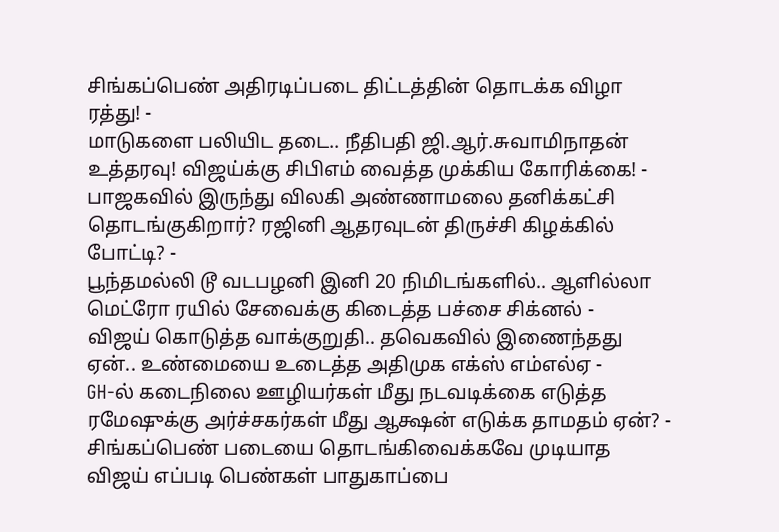சிங்கப்பெண் அதிரடிப்படை திட்டத்தின் தொடக்க விழா ரத்து! -
மாடுகளை பலியிட தடை.. நீதிபதி ஜி.ஆர்.சுவாமிநாதன் உத்தரவு! விஜய்க்கு சிபிஎம் வைத்த முக்கிய கோரிக்கை! -
பாஜகவில் இருந்து விலகி அண்ணாமலை தனிக்கட்சி தொடங்குகிறார்? ரஜினி ஆதரவுடன் திருச்சி கிழக்கில் போட்டி? -
பூந்தமல்லி டூ வடபழனி இனி 20 நிமிடங்களில்.. ஆளில்லா மெட்ரோ ரயில் சேவைக்கு கிடைத்த பச்சை சிக்னல் -
விஜய் கொடுத்த வாக்குறுதி.. தவெகவில் இணைந்தது ஏன்.. உண்மையை உடைத்த அதிமுக எக்ஸ் எம்எல்ஏ -
GH-ல் கடைநிலை ஊழியர்கள் மீது நடவடிக்கை எடுத்த ரமேஷுக்கு அர்ச்சகர்கள் மீது ஆக்ஷன் எடுக்க தாமதம் ஏன்? -
சிங்கப்பெண் படையை தொடங்கிவைக்கவே முடியாத விஜய் எப்படி பெண்கள் பாதுகாப்பை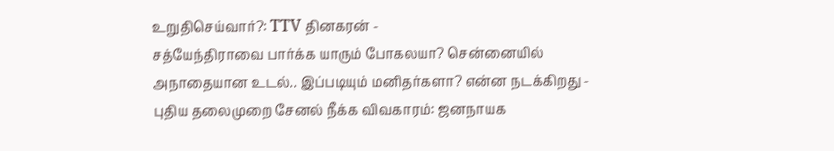உறுதிசெய்வார்?: TTV தினகரன் -
சத்யேந்திராவை பார்க்க யாரும் போகலயா? சென்னையில் அநாதையான உடல்.. இப்படியும் மனிதர்களா? என்ன நடக்கிறது -
புதிய தலைமுறை சேனல் நீக்க விவகாரம்: ஜனநாயக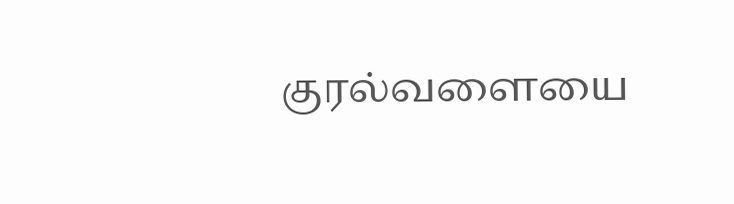குரல்வளையை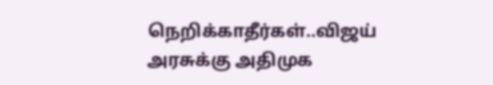நெறிக்காதீர்கள்..விஜய் அரசுக்கு அதிமுக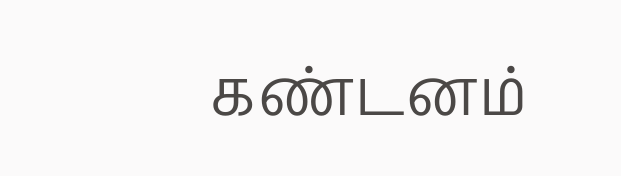கண்டனம்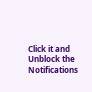Click it and Unblock the Notifications